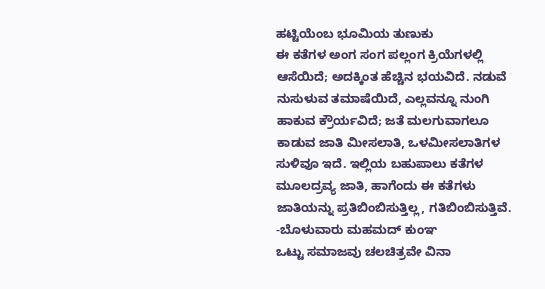ಹಟ್ಟಿಯೆಂಬ ಭೂಮಿಯ ತುಣುಕು
ಈ ಕತೆಗಳ ಅಂಗ ಸಂಗ ಪಲ್ಲಂಗ ಕ್ರಿಯೆಗಳಲ್ಲಿ ಆಸೆಯಿದೆ; ಅದಕ್ಕಿಂತ ಹೆಚ್ಚಿನ ಭಯವಿದೆ. ನಡುವೆ ನುಸುಳುವ ತಮಾಷೆಯಿದೆ, ಎಲ್ಲವನ್ನೂ ನುಂಗಿ ಹಾಕುವ ಕ್ರೌರ್ಯವಿದೆ; ಜತೆ ಮಲಗುವಾಗಲೂ ಕಾಡುವ ಜಾತಿ ಮೀಸಲಾತಿ, ಒಳಮೀಸಲಾತಿಗಳ ಸುಳಿವೂ ಇದೆ. ಇಲ್ಲಿಯ ಬಹುಪಾಲು ಕತೆಗಳ ಮೂಲದ್ರವ್ಯ ಜಾತಿ, ಹಾಗೆಂದು ಈ ಕತೆಗಳು ಜಾತಿಯನ್ನು ಪ್ರತಿಬಿಂಬಿಸುತ್ತಿಲ್ಲ, ಗತಿಬಿಂಬಿಸುತ್ತಿವೆ.
-ಬೊಳುವಾರು ಮಹಮದ್ ಕುಂಞ
ಒಟ್ಟು ಸಮಾಜವು ಚಲಚಿತ್ರವೇ ವಿನಾ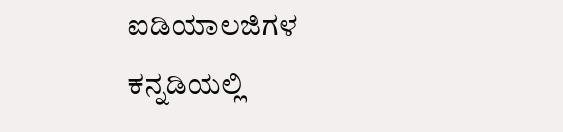ಐಡಿಯಾಲಜಿಗಳ ಕನ್ನಡಿಯಲ್ಲಿ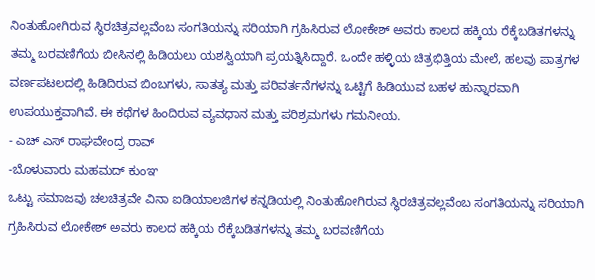ನಿಂತುಹೋಗಿರುವ ಸ್ಥಿರಚಿತ್ರವಲ್ಲವೆಂಬ ಸಂಗತಿಯನ್ನು ಸರಿಯಾಗಿ ಗ್ರಹಿಸಿರುವ ಲೋಕೇಶ್ ಅವರು ಕಾಲದ ಹಕ್ಕಿಯ ರೆಕ್ಕೆಬಡಿತಗಳನ್ನು ತಮ್ಮ ಬರವಣಿಗೆಯ ಬೀಸಿನಲ್ಲಿ ಹಿಡಿಯಲು ಯಶಸ್ವಿಯಾಗಿ ಪ್ರಯತ್ನಿಸಿದ್ದಾರೆ. ಒಂದೇ ಹಳ್ಳಿಯ ಚಿತ್ರಭಿತ್ತಿಯ ಮೇಲೆ, ಹಲವು ಪಾತ್ರಗಳ ವರ್ಣಪಟಲದಲ್ಲಿ ಹಿಡಿದಿರುವ ಬಿಂಬಗಳು, ಸಾತತ್ಯ ಮತ್ತು ಪರಿವರ್ತನೆಗಳನ್ನು ಒಟ್ಟಿಗೆ ಹಿಡಿಯುವ ಬಹಳ ಹುನ್ನಾರವಾಗಿ ಉಪಯುಕ್ತವಾಗಿವೆ. ಈ ಕಥೆಗಳ ಹಿಂದಿರುವ ವ್ಯವಧಾನ ಮತ್ತು ಪರಿಶ್ರಮಗಳು ಗಮನೀಯ.
- ಎಚ್ ಎಸ್ ರಾಘವೇಂದ್ರ ರಾವ್
-ಬೊಳುವಾರು ಮಹಮದ್ ಕುಂಞ
ಒಟ್ಟು ಸಮಾಜವು ಚಲಚಿತ್ರವೇ ವಿನಾ ಐಡಿಯಾಲಜಿಗಳ ಕನ್ನಡಿಯಲ್ಲಿ ನಿಂತುಹೋಗಿರುವ ಸ್ಥಿರಚಿತ್ರವಲ್ಲವೆಂಬ ಸಂಗತಿಯನ್ನು ಸರಿಯಾಗಿ ಗ್ರಹಿಸಿರುವ ಲೋಕೇಶ್ ಅವರು ಕಾಲದ ಹಕ್ಕಿಯ ರೆಕ್ಕೆಬಡಿತಗಳನ್ನು ತಮ್ಮ ಬರವಣಿಗೆಯ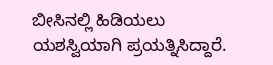ಬೀಸಿನಲ್ಲಿ ಹಿಡಿಯಲು ಯಶಸ್ವಿಯಾಗಿ ಪ್ರಯತ್ನಿಸಿದ್ದಾರೆ.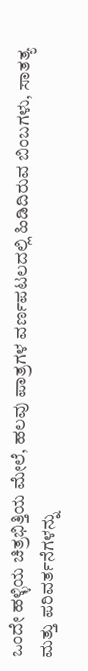ಒಂದೇ ಹಳ್ಳಿಯ ಚಿತ್ರಭಿತ್ತಿಯ ಮೇಲೆ, ಹಲವು ಪಾತ್ರಗಳ ವರ್ಣಪಟಲದಲ್ಲಿ ಹಿಡಿದಿರುವ ಬಿಂಬಗಳು, ಸಾತತ್ಯ ಮತ್ತು ಪರಿವರ್ತನೆಗಳನ್ನು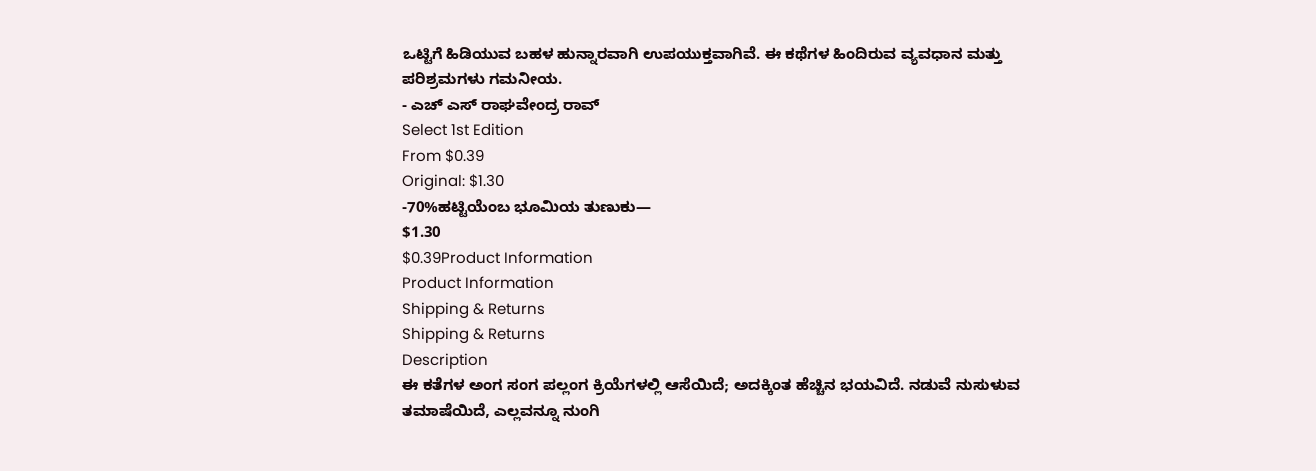ಒಟ್ಟಿಗೆ ಹಿಡಿಯುವ ಬಹಳ ಹುನ್ನಾರವಾಗಿ ಉಪಯುಕ್ತವಾಗಿವೆ. ಈ ಕಥೆಗಳ ಹಿಂದಿರುವ ವ್ಯವಧಾನ ಮತ್ತು ಪರಿಶ್ರಮಗಳು ಗಮನೀಯ.
- ಎಚ್ ಎಸ್ ರಾಘವೇಂದ್ರ ರಾವ್
Select 1st Edition
From $0.39
Original: $1.30
-70%ಹಟ್ಟಿಯೆಂಬ ಭೂಮಿಯ ತುಣುಕು—
$1.30
$0.39Product Information
Product Information
Shipping & Returns
Shipping & Returns
Description
ಈ ಕತೆಗಳ ಅಂಗ ಸಂಗ ಪಲ್ಲಂಗ ಕ್ರಿಯೆಗಳಲ್ಲಿ ಆಸೆಯಿದೆ; ಅದಕ್ಕಿಂತ ಹೆಚ್ಚಿನ ಭಯವಿದೆ. ನಡುವೆ ನುಸುಳುವ ತಮಾಷೆಯಿದೆ, ಎಲ್ಲವನ್ನೂ ನುಂಗಿ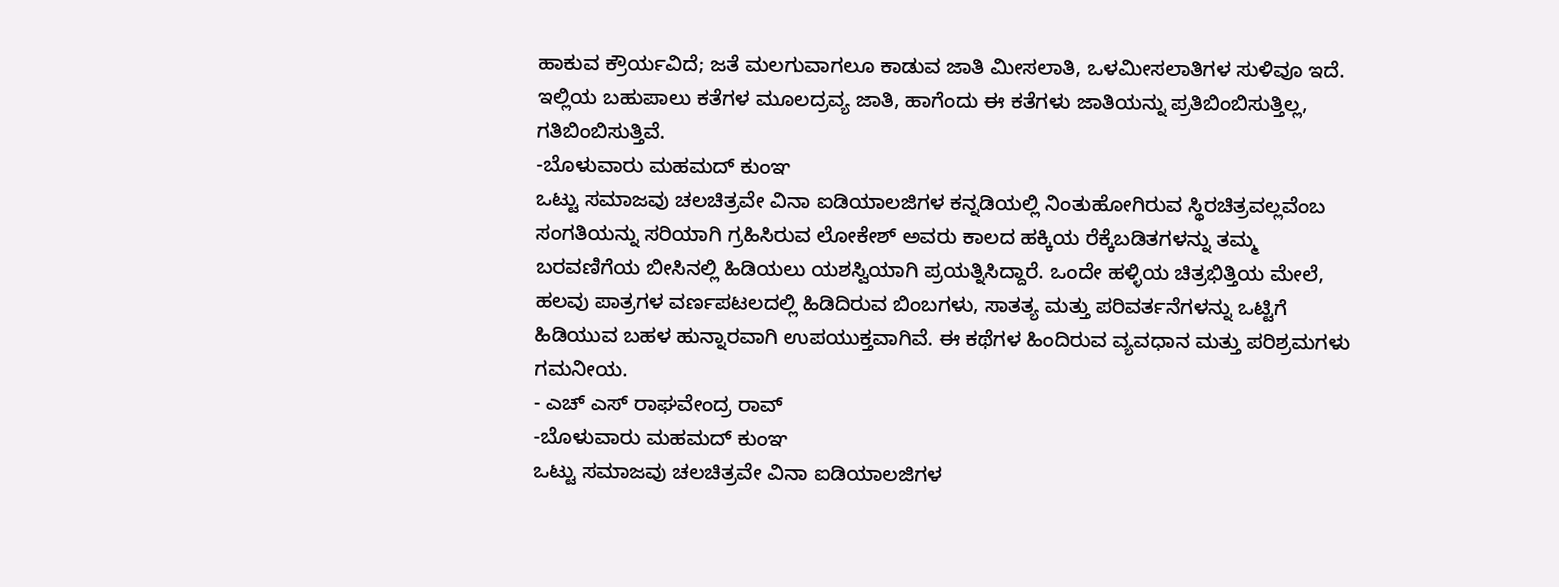ಹಾಕುವ ಕ್ರೌರ್ಯವಿದೆ; ಜತೆ ಮಲಗುವಾಗಲೂ ಕಾಡುವ ಜಾತಿ ಮೀಸಲಾತಿ, ಒಳಮೀಸಲಾತಿಗಳ ಸುಳಿವೂ ಇದೆ. ಇಲ್ಲಿಯ ಬಹುಪಾಲು ಕತೆಗಳ ಮೂಲದ್ರವ್ಯ ಜಾತಿ, ಹಾಗೆಂದು ಈ ಕತೆಗಳು ಜಾತಿಯನ್ನು ಪ್ರತಿಬಿಂಬಿಸುತ್ತಿಲ್ಲ, ಗತಿಬಿಂಬಿಸುತ್ತಿವೆ.
-ಬೊಳುವಾರು ಮಹಮದ್ ಕುಂಞ
ಒಟ್ಟು ಸಮಾಜವು ಚಲಚಿತ್ರವೇ ವಿನಾ ಐಡಿಯಾಲಜಿಗಳ ಕನ್ನಡಿಯಲ್ಲಿ ನಿಂತುಹೋಗಿರುವ ಸ್ಥಿರಚಿತ್ರವಲ್ಲವೆಂಬ ಸಂಗತಿಯನ್ನು ಸರಿಯಾಗಿ ಗ್ರಹಿಸಿರುವ ಲೋಕೇಶ್ ಅವರು ಕಾಲದ ಹಕ್ಕಿಯ ರೆಕ್ಕೆಬಡಿತಗಳನ್ನು ತಮ್ಮ ಬರವಣಿಗೆಯ ಬೀಸಿನಲ್ಲಿ ಹಿಡಿಯಲು ಯಶಸ್ವಿಯಾಗಿ ಪ್ರಯತ್ನಿಸಿದ್ದಾರೆ. ಒಂದೇ ಹಳ್ಳಿಯ ಚಿತ್ರಭಿತ್ತಿಯ ಮೇಲೆ, ಹಲವು ಪಾತ್ರಗಳ ವರ್ಣಪಟಲದಲ್ಲಿ ಹಿಡಿದಿರುವ ಬಿಂಬಗಳು, ಸಾತತ್ಯ ಮತ್ತು ಪರಿವರ್ತನೆಗಳನ್ನು ಒಟ್ಟಿಗೆ ಹಿಡಿಯುವ ಬಹಳ ಹುನ್ನಾರವಾಗಿ ಉಪಯುಕ್ತವಾಗಿವೆ. ಈ ಕಥೆಗಳ ಹಿಂದಿರುವ ವ್ಯವಧಾನ ಮತ್ತು ಪರಿಶ್ರಮಗಳು ಗಮನೀಯ.
- ಎಚ್ ಎಸ್ ರಾಘವೇಂದ್ರ ರಾವ್
-ಬೊಳುವಾರು ಮಹಮದ್ ಕುಂಞ
ಒಟ್ಟು ಸಮಾಜವು ಚಲಚಿತ್ರವೇ ವಿನಾ ಐಡಿಯಾಲಜಿಗಳ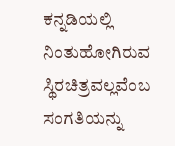ಕನ್ನಡಿಯಲ್ಲಿ ನಿಂತುಹೋಗಿರುವ ಸ್ಥಿರಚಿತ್ರವಲ್ಲವೆಂಬ ಸಂಗತಿಯನ್ನು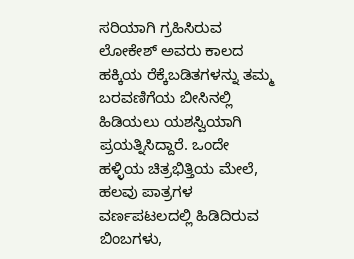ಸರಿಯಾಗಿ ಗ್ರಹಿಸಿರುವ ಲೋಕೇಶ್ ಅವರು ಕಾಲದ ಹಕ್ಕಿಯ ರೆಕ್ಕೆಬಡಿತಗಳನ್ನು ತಮ್ಮ ಬರವಣಿಗೆಯ ಬೀಸಿನಲ್ಲಿ ಹಿಡಿಯಲು ಯಶಸ್ವಿಯಾಗಿ ಪ್ರಯತ್ನಿಸಿದ್ದಾರೆ. ಒಂದೇ ಹಳ್ಳಿಯ ಚಿತ್ರಭಿತ್ತಿಯ ಮೇಲೆ, ಹಲವು ಪಾತ್ರಗಳ ವರ್ಣಪಟಲದಲ್ಲಿ ಹಿಡಿದಿರುವ ಬಿಂಬಗಳು,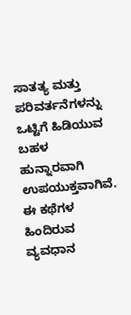ಸಾತತ್ಯ ಮತ್ತು ಪರಿವರ್ತನೆಗಳನ್ನು ಒಟ್ಟಿಗೆ ಹಿಡಿಯುವ ಬಹಳ ಹುನ್ನಾರವಾಗಿ ಉಪಯುಕ್ತವಾಗಿವೆ. ಈ ಕಥೆಗಳ ಹಿಂದಿರುವ ವ್ಯವಧಾನ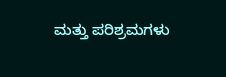ಮತ್ತು ಪರಿಶ್ರಮಗಳು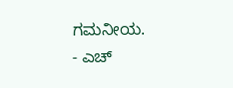ಗಮನೀಯ.
- ಎಚ್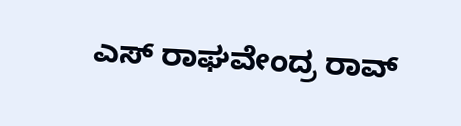ಎಸ್ ರಾಘವೇಂದ್ರ ರಾವ್